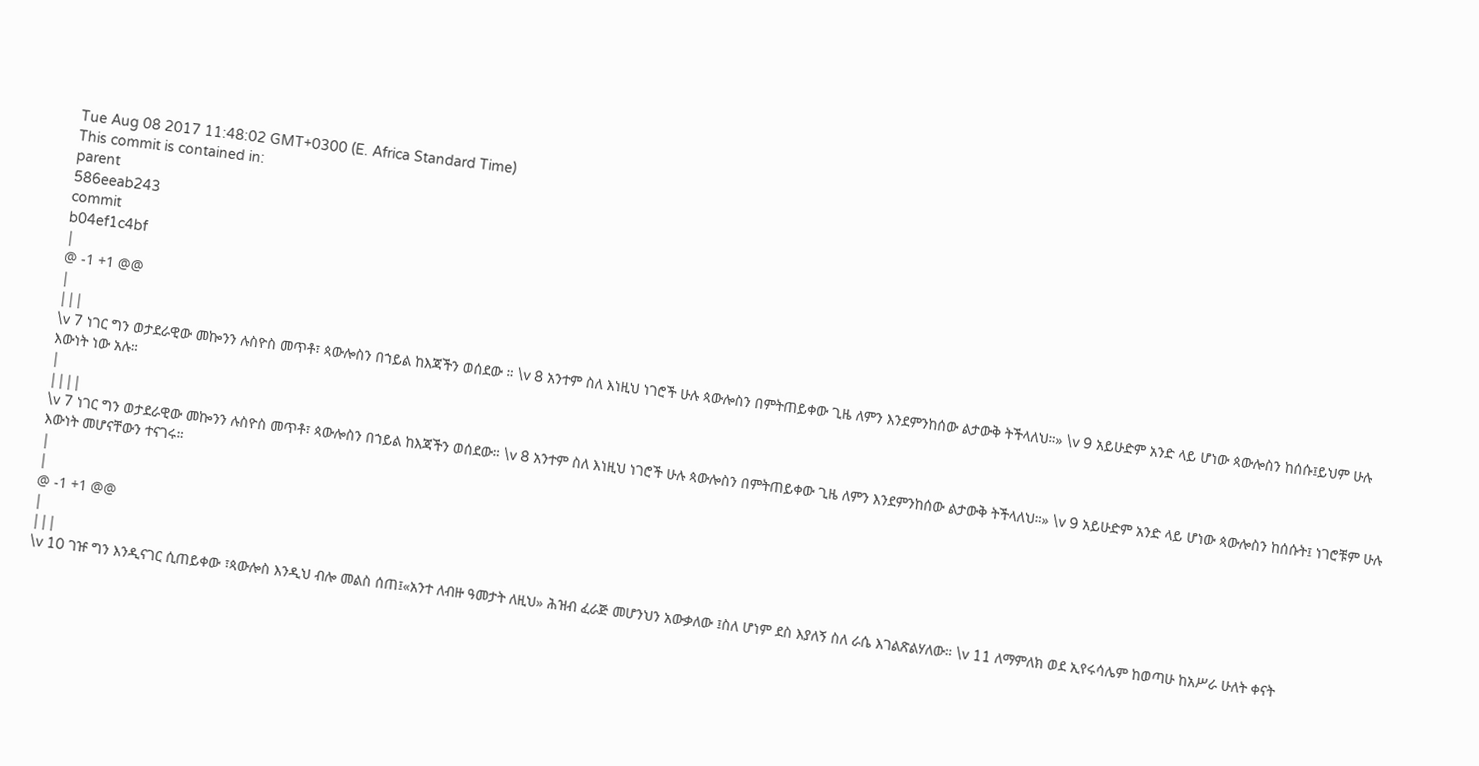Tue Aug 08 2017 11:48:02 GMT+0300 (E. Africa Standard Time)
This commit is contained in:
parent
586eeab243
commit
b04ef1c4bf
|
@ -1 +1 @@
|
|||
\v 7 ነገር ግን ወታደራዊው መኰንን ሉስዮስ መጥቶ፣ ጳውሎስን በኀይል ከእጃችን ወሰደው ። \v 8 አንተም ስለ እነዚህ ነገሮች ሁሉ ጳውሎስን በምትጠይቀው ጊዜ ለምን እንደምንከሰው ልታውቅ ትችላለህ።» \v 9 አይሁድም አንድ ላይ ሆነው ጳውሎስን ከሰሱ፤ይህም ሁሉ እውነት ነው አሉ።
|
||||
\v 7 ነገር ግን ወታደራዊው መኰንን ሉስዮስ መጥቶ፣ ጳውሎስን በኀይል ከእጃችን ወሰደው። \v 8 አንተም ስለ እነዚህ ነገሮች ሁሉ ጳውሎስን በምትጠይቀው ጊዜ ለምን እንደምንከሰው ልታውቅ ትችላለህ።» \v 9 አይሁድም አንድ ላይ ሆነው ጳውሎስን ከሰሱት፤ ነገሮቹም ሁሉ እውነት መሆናቸውን ተናገሩ።
|
|
@ -1 +1 @@
|
|||
\v 10 ገዡ ግን እንዲናገር ሲጠይቀው ፣ጳውሎስ እንዲህ ብሎ መልስ ሰጠ፤«አንተ ለብዙ ዓመታት ለዚህ» ሕዝብ ፈራጅ መሆንህን አውቃለው ፤ስለ ሆነም ደስ እያለኝ ስለ ራሴ እገልጽልሃለው። \v 11 ለማምለክ ወደ ኢየሩሳሌም ከወጣሁ ከአሥራ ሁለት ቀናት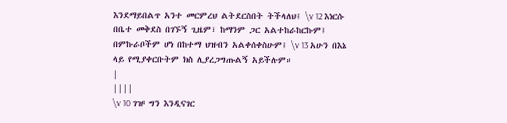እንደማይበልጥ አንተ መርምረህ ልትደርስበት ትችላለህ፤ \v 12 እነርሱ በቤተ መቅደስ በገኙኝ ጊዜም፣ ከማንም ጋር አልተከራከርኩም፤ በምኩራቦችም ሆነ በከተማ ህዝብን አልቀሰቀስሁም፤ \v 13 አሁን በእኔ ላይ የሚያቀርቡትም ክስ ሊያረጋግጡልኝ አይችሉም።
|
||||
\v 10 ገዡ ግን እንዲናገር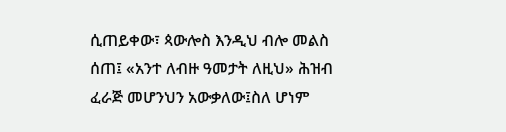ሲጠይቀው፣ ጳውሎስ እንዲህ ብሎ መልስ ሰጠ፤ «አንተ ለብዙ ዓመታት ለዚህ» ሕዝብ ፈራጅ መሆንህን አውቃለው፤ስለ ሆነም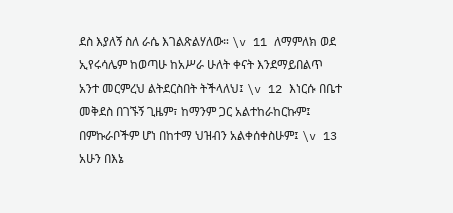ደስ እያለኝ ስለ ራሴ እገልጽልሃለው። \v 11 ለማምለክ ወደ ኢየሩሳሌም ከወጣሁ ከአሥራ ሁለት ቀናት እንደማይበልጥ አንተ መርምረህ ልትደርስበት ትችላለህ፤ \v 12 እነርሱ በቤተ መቅደስ በገኙኝ ጊዜም፣ ከማንም ጋር አልተከራከርኩም፤ በምኩራቦችም ሆነ በከተማ ህዝብን አልቀሰቀስሁም፤ \v 13 አሁን በእኔ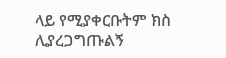ላይ የሚያቀርቡትም ክስ ሊያረጋግጡልኝ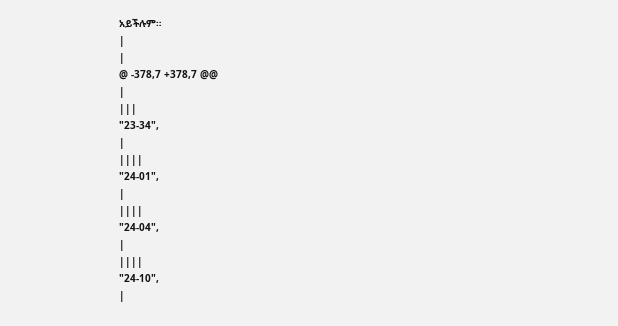አይችሉም።
|
|
@ -378,7 +378,7 @@
|
|||
"23-34",
|
||||
"24-01",
|
||||
"24-04",
|
||||
"24-10",
|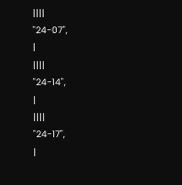||||
"24-07",
|
||||
"24-14",
|
||||
"24-17",
|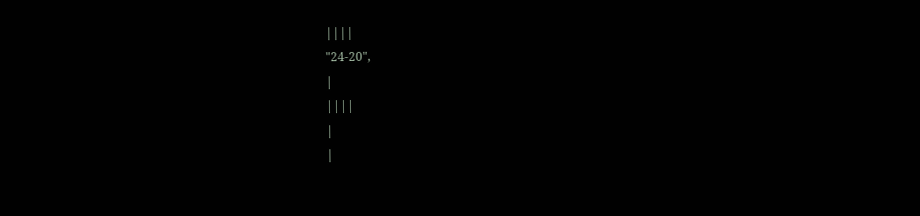||||
"24-20",
|
||||
|
|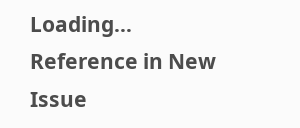Loading…
Reference in New Issue